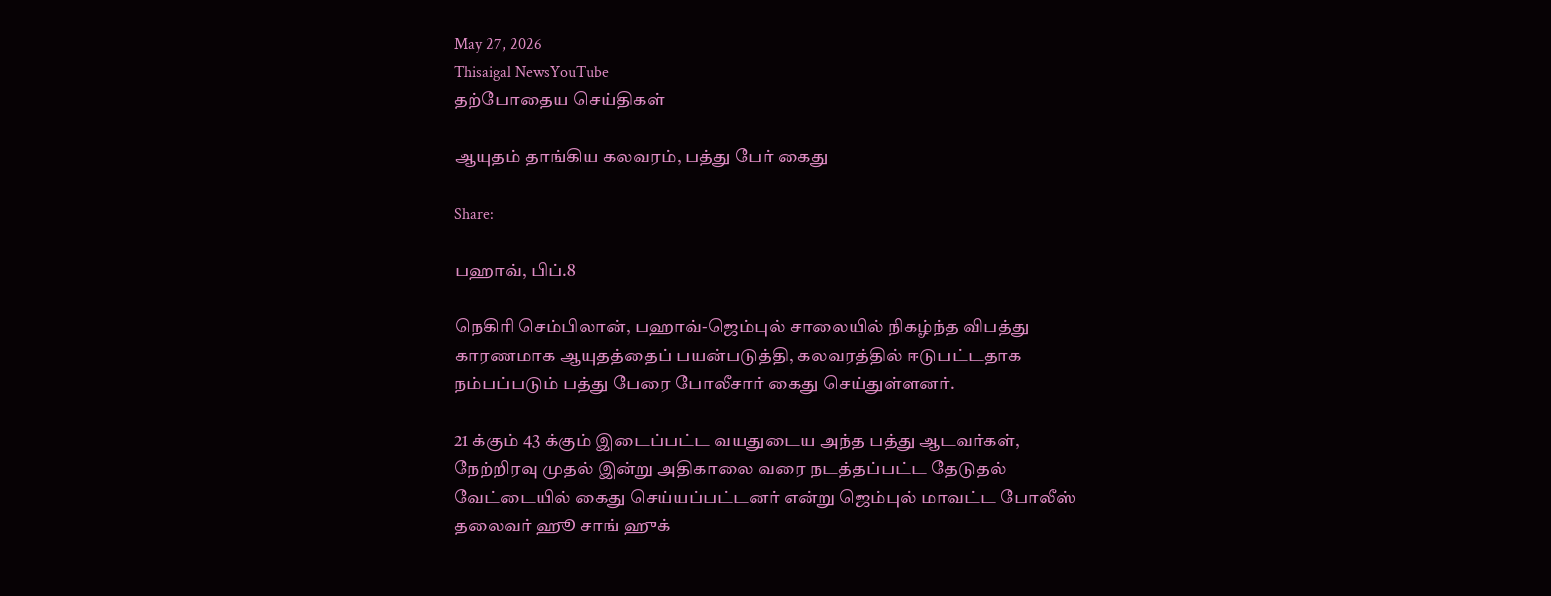May 27, 2026
Thisaigal NewsYouTube
தற்போதைய செய்திகள்

ஆயுதம் தாங்கிய கலவரம், பத்து பேர் கைது

Share:

பஹாவ், பிப்.8

நெகிரி செம்பிலான், பஹாவ்-ஜெம்புல் சாலையில் நிகழ்ந்த விபத்து காரணமாக ஆயுதத்தைப் பயன்படுத்தி, கலவரத்தில் ஈடுபட்டதாக நம்பப்படும் பத்து பேரை போலீசார் கைது செய்துள்ளனர்.

21 க்கும் 43 க்கும் இடைப்பட்ட வயதுடைய அந்த பத்து ஆடவர்கள், நேற்றிரவு முதல் இன்று அதிகாலை வரை நடத்தப்பட்ட தேடுதல் வேட்டையில் கைது செய்யப்பட்டனர் என்று ஜெம்புல் மாவட்ட போலீஸ் தலைவர் ஹூ சாங் ஹுக்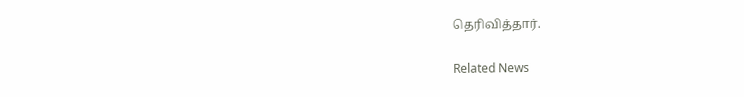தெரிவித்தார்.

Related News